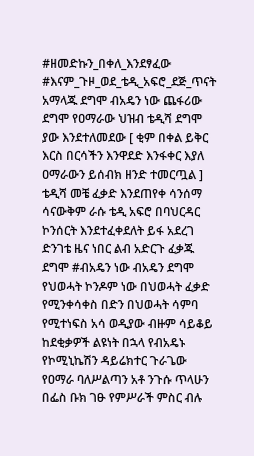#ዘመድኩን_በቀለ_እንደፃፈው
#እናም_ጉዞ_ወደ_ቴዲ_አፍሮ_ደጅ_ጥናት አማላጁ ደግሞ ብአዴን ነው ጨፋሪው ደግሞ የዐማራው ህዝብ ቴዲሻ ደግሞ ያው እንደተለመደው [ ቂም በቀል ይቅር እርስ በርሳችን እንዋደድ እንፋቀር እያለ ዐማራውን ይሰብክ ዘንድ ተመርጧል ]
ቴዲሻ መቼ ፈቃድ እንደጠየቀ ሳንሰማ ሳናውቅም ራሱ ቴዲ አፍሮ በባህርዳር ኮንሰርት እንደተፈቀደለት ይፋ አደረገ ድንገቴ ዜና ነበር ልብ አድርጉ ፈቃጁ ደግሞ #ብአዴን ነው ብአዴን ደግሞ የህወሓት ኮንዶም ነው በህወሓት ፈቃድ የሚንቀሳቀስ በድን በህወሓት ሳምባ የሚተነፍስ አሳ ወዲያው ብዙም ሳይቆይ ከደቂቃዎች ልዩነት በኋላ የብአዴኑ የኮሚኒኬሽን ዳይሬክተር ጉራጌው የዐማራ ባለሥልጣን አቶ ንጉሱ ጥላሁን በፌስ ቡክ ገፁ የምሥራች ምስር ብሉ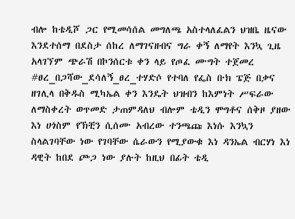ብሎ ከቴዲሾ ጋር የሚመሳሰል መግለጫ አስተላለፈልን ህዝቤ ዜናው እንደተሰማ በደስታ ሰከረ ለማገናዘብና ግራ ቀኝ ለማየት እንኳ ጊዜ አላገኘም ጭራሽ በኮንሰርቱ ቀን ላይ የጦፈ ሙግት ተጀመረ
#ፀረ_በጋሻው_ደሳለኝ_ፀረ_ተሃድሶ የተባለ የፌስ ቡክ ፔጅ በቃና ዘገሊላ በቅዱስ ሚካኤል ቀን እንዴት ህዝብን ከእምነት ሥፍራው ለማስቀረት ወጥመድ ታጠምዳለህ ብሎም ቴዲን ሞግቶና ሰቅዞ ያዘው እነ ሀጎስም የኽቺን ሲሰሙ አብረው ተንጫጩ እነሱ እንኳን ስላልገባቸው ነው የገባቸው ሴራውን የሚያውቁ እነ ዳንኤል ብርሃነ እነ ዳዊት ከበደ ጮጋ ነው ያሉት ከዚህ በፊት ቴዲ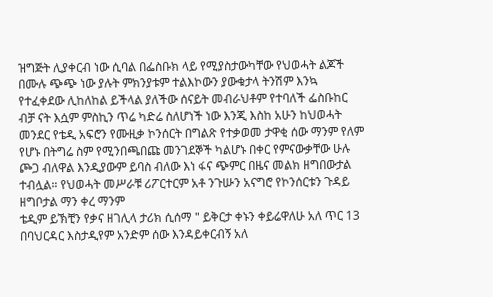ዝግጅት ሊያቀርብ ነው ሲባል በፌስቡክ ላይ የሚያስታውካቸው የህወሓት ልጆች በሙሉ ጭጭ ነው ያሉት ምክንያቱም ተልእኮውን ያውቁታላ ትንሽም እንኳ የተፈቀደው ሊከለከል ይችላል ያለችው ሰናይት መብራህቶም የተባለች ፌስቡከር ብቻ ናት እሷም ምስኪን ጥሬ ካድሬ ስለሆነች ነው እንጂ እስከ አሁን ከህወሓት መንደር የቴዲ አፍሮን የሙዚቃ ኮንሰርት በግልጽ የተቃወመ ታዋቂ ሰው ማንም የለም የሆኑ በትግሬ ስም የሚንበጫበጩ መንገደኞች ካልሆኑ በቀር የምናውቃቸው ሁሉ ጮጋ ብለዋል እንዲያውም ይባስ ብለው እነ ፋና ጭምር በዜና መልክ ዘግበውታል ተብሏል። የህወሓት መሥራቹ ሪፖርተርም አቶ ንጉሡን አናግሮ የኮንሰርቱን ጉዳይ ዘግቦታል ማን ቀረ ማንም
ቴዲም ይኽቺን የቃና ዘገሊላ ታሪክ ሲሰማ " ይቅርታ ቀኑን ቀይሬዋለሁ አለ ጥር 13 በባህርዳር እስታዲየም አንድም ሰው እንዳይቀርብኝ አለ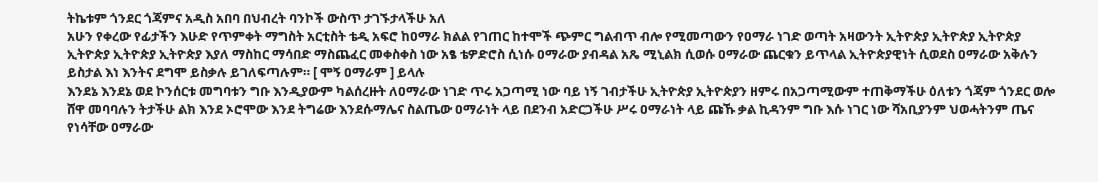ትኬቱም ጎንደር ጎጃምና አዲስ አበባ በህብረት ባንኮች ውስጥ ታገኙታላችሁ አለ
አሁን የቀረው የፊታችን እሁድ የጥምቀት ማግስት አርቲስት ቴዲ አፍሮ ከዐማራ ክልል የገጠር ከተሞች ጭምር ግልብጥ ብሎ የሚመጣውን የዐማራ ነገድ ወጣት አዛውንት ኢትዮጵያ ኢትዮጵያ ኢትዮጵያ ኢትዮጵያ ኢትዮጵያ ኢትዮጵያ እያለ ማስከር ማሳበድ ማስጨፈር መቀስቀስ ነው አፄ ቴዎድሮስ ሲነሱ ዐማራው ያብዳል አጼ ሚኒልክ ሲወሱ ዐማራው ጨርቁን ይጥላል ኢትዮጵያዊነት ሲወደስ ዐማራው አቅሉን ይስታል እነ እንትና ደግሞ ይስቃሉ ይገለፍጣሉም። [ ሞኝ ዐማራም ] ይላሉ
እንደኔ እንደኔ ወደ ኮንሰርቱ መግባቱን ግቡ እንዲያውም ካልሰረዙት ለዐማራው ነገድ ጥሩ አጋጣሚ ነው ባይ ነኝ ገብታችሁ ኢትዮጵያ ኢትዮጵያን ዘምሩ በአጋጣሚውም ተጠቅማችሁ ዕለቱን ጎጃም ጎንደር ወሎ ሸዋ መባባሉን ትታችሁ ልክ እንደ ኦሮሞው እንደ ትግሬው እንደሱማሌና ስልጤው ዐማራነት ላይ በደንብ አድርጋችሁ ሥሩ ዐማራነት ላይ ጩኹ ቃል ኪዳንም ግቡ እሱ ነገር ነው ሻአቢያንም ህወሓትንም ጤና የነሳቸው ዐማራው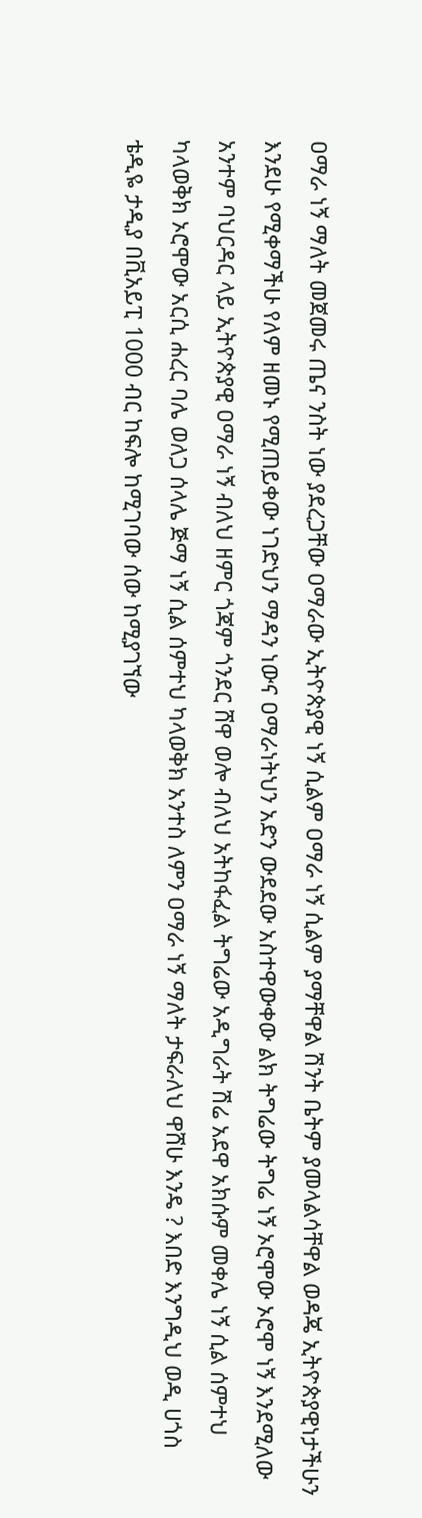ዐማራ ነኝ ማለት መጀመሩ ጤና ንስት ነው ያደረጋቸው ዐማራው ኢትዮጵያዊ ነኝ ሲልም ዐማራ ነኝ ሲልም ያማቸዋል ሽንት ቤትም ያመላልሳቸዋል ወዳጄ ኢትዮጵያዊነታችሁን እንደሁ የሚቀማችሁ የለም ዘመኑ የሚጠይቀው ነገድህን ማዳን ነውና ዐማራነትህን አድን ውደደው አስተዋውቀው ልክ ትግሬው ትግሬ ነኝ ኦሮሞው ኦሮሞ ነኝ እንደሚለው አንተም ባህርዳር ላይ ኢትዮጵያዊ ዐማራ ነኝ ብለህ ዘምር ጎጃም ጎንደር ሸዋ ወሎ ብለህ አትከፋፈል ትግሬው አዲግራት ሽሬ አደዋ አክሱም መቀሌ ነኝ ሲል ሰምተህ ካላወቅክ ኦሮሞው አርሲ ሐረር ባሌ ወለጋ ሰላሌ ጅማ ነኝ ሲል ሰምተህ ካላወቅክ አንተስ ለምን ዐማራ ነኝ ማለት ታፍራለህ ዋሸሁ እንዴ ? እበድ እንግዲህ ወዲ ሀጎስ
ቴዲዬ ታዲያ በቪአይፒ 1000 ብር ከፍሎ ከሚገባው ሰው ከሚያገኘው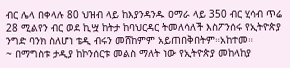ብር ሌላ በቀላሉ 80 ህዝብ ላይ ከእያንዳንዱ ዐማራ ላይ 350 ብር ሂሳብ ጥሬ 28 ሚልየን ብር ወደ ኪሧ ከትታ ከባህርዳር ትመለሳለች እስፖንሰሩ የኢትዮጵያ ንግድ ባንክ ስለሆነ ቴዲ ብሩን መሸከምም አይጠበቅበትም።አከተመ።
~ በማግስቱ ታዲያ ከኮንሰርቱ መልስ ማለት ነው የኢትዮጵያ መከላከያ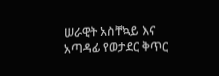ሠራዊት አስቸኳይ እና አጣዳፊ የወታደር ቅጥር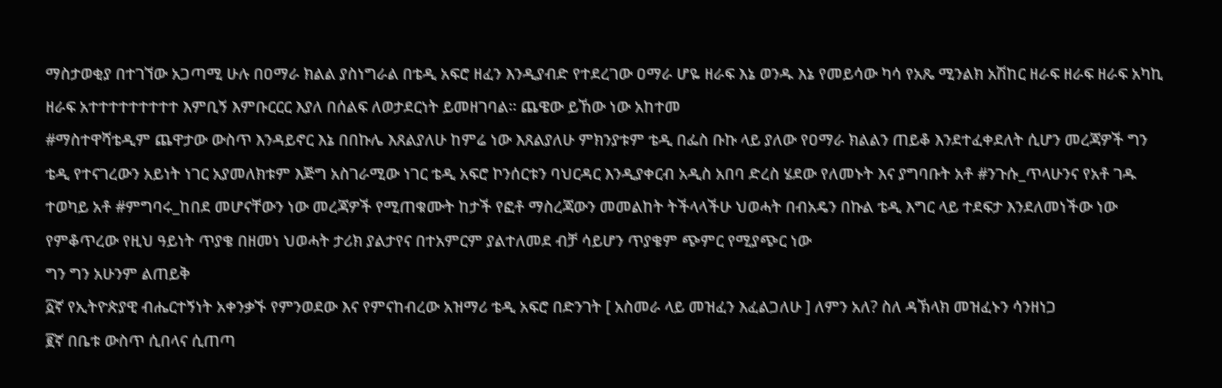ማስታወቂያ በተገኘው አጋጣሚ ሁሉ በዐማራ ክልል ያስነግራል በቴዲ አፍሮ ዘፈን እንዲያብድ የተደረገው ዐማራ ሆዬ ዘራፍ እኔ ወንዱ እኔ የመይሳው ካሳ የአጼ ሚንልክ አሽከር ዘራፍ ዘራፍ ዘራፍ አካኪ ዘራፍ አተተተተተተተተተ እምቢኝ እምቡርርር እያለ በሰልፍ ለወታደርነት ይመዘገባል። ጨዌው ይኸው ነው አከተመ
#ማስተዋሻቴዲም ጨዋታው ውስጥ እንዳይኖር እኔ በበኩሌ እጸልያለሁ ከምሬ ነው እጸልያለሁ ምክንያቱም ቴዲ በፌስ ቡኩ ላይ ያለው የዐማራ ክልልን ጠይቆ እንደተፈቀደለት ሲሆን መረጃዎች ግን ቴዲ የተናገረውን አይነት ነገር አያመለክቱም እጅግ አስገራሚው ነገር ቴዲ አፍሮ ኮንሰርቱን ባህርዳር እንዲያቀርብ አዲስ አበባ ድረስ ሄደው የለመኑት እና ያግባቡት አቶ #ንጉሱ_ጥላሁንና የአቶ ገዱ ተወካይ አቶ #ምግባሩ_ከበደ መሆናቸውን ነው መረጃዎች የሚጠቁሙት ከታች የፎቶ ማስረጃውን መመልከት ትችላላችሁ ህወሓት በብአዴን በኩል ቴዲ እግር ላይ ተደፍታ እንደለመነችው ነው የምቆጥረው የዚህ ዓይነት ጥያቄ በዘመነ ህወሓት ታሪክ ያልታየና በተአምርም ያልተለመደ ብቻ ሳይሆን ጥያቄም ጭምር የሚያጭር ነው
ግን ግን አሁንም ልጠይቅ
፩ኛ የኢትዮጵያዊ ብሔርተኝነት አቀንቃኙ የምንወደው እና የምናከብረው አዝማሪ ቴዲ አፍሮ በድንገት [ አስመራ ላይ መዝፈን እፈልጋለሁ ] ለምን አለ? ስለ ዳኽላክ መዝፈኑን ሳንዘነጋ
፪ኛ በቤቱ ውስጥ ሲበላና ሲጠጣ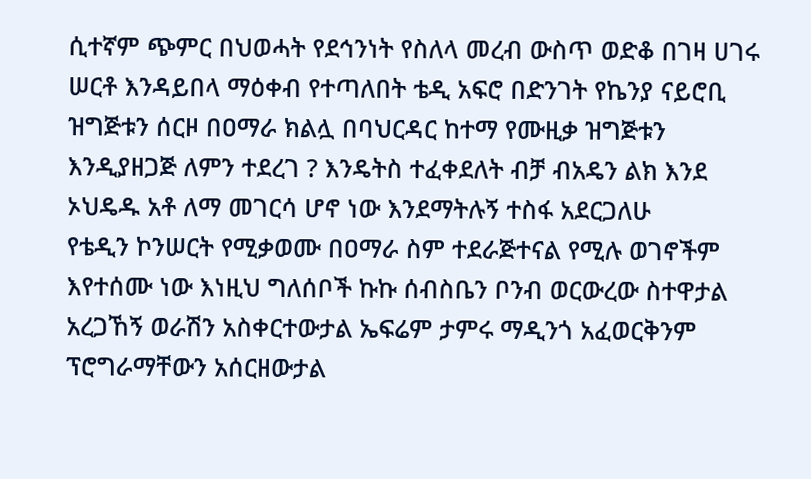ሲተኛም ጭምር በህወሓት የደኅንነት የስለላ መረብ ውስጥ ወድቆ በገዛ ሀገሩ ሠርቶ እንዳይበላ ማዕቀብ የተጣለበት ቴዲ አፍሮ በድንገት የኬንያ ናይሮቢ ዝግጅቱን ሰርዞ በዐማራ ክልሏ በባህርዳር ከተማ የሙዚቃ ዝግጅቱን እንዲያዘጋጅ ለምን ተደረገ ? እንዴትስ ተፈቀደለት ብቻ ብአዴን ልክ እንደ ኦህዴዱ አቶ ለማ መገርሳ ሆኖ ነው እንደማትሉኝ ተስፋ አደርጋለሁ
የቴዲን ኮንሠርት የሚቃወሙ በዐማራ ስም ተደራጅተናል የሚሉ ወገኖችም እየተሰሙ ነው እነዚህ ግለሰቦች ኩኩ ሰብስቤን ቦንብ ወርውረው ስተዋታል አረጋኸኝ ወራሽን አስቀርተውታል ኤፍሬም ታምሩ ማዲንጎ አፈወርቅንም ፕሮግራማቸውን አሰርዘውታል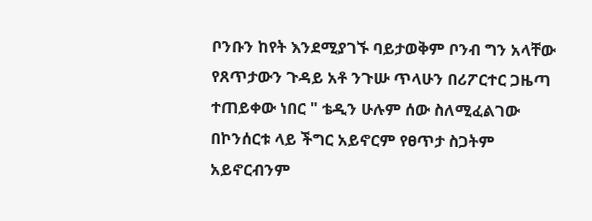ቦንቡን ከየት እንደሚያገኙ ባይታወቅም ቦንብ ግን አላቸው
የጸጥታውን ጉዳይ አቶ ንጉሡ ጥላሁን በሪፖርተር ጋዜጣ ተጠይቀው ነበር " ቴዲን ሁሉም ሰው ስለሚፈልገው በኮንሰርቱ ላይ ችግር አይኖርም የፀጥታ ስጋትም አይኖርብንም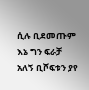ሲሉ ቢደመጡም እኔ ግን ፍራቻ አለኝ ቢሾፍቱን ያየ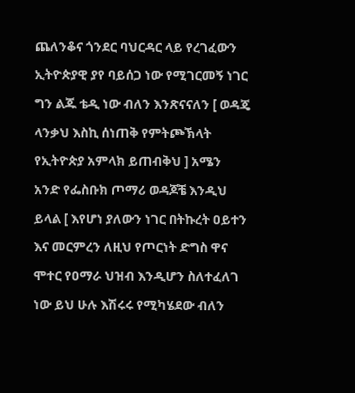ጨለንቆና ጎንደር ባህርዳር ላይ የረገፈውን ኢትዮጵያዊ ያየ ባይሰጋ ነው የሚገርመኝ ነገር ግን ልጁ ቴዲ ነው ብለን እንጽናናለን [ ወዳጄ ላንቃህ እስኪ ሰነጠቅ የምትጮኽላት የኢትዮጵያ አምላክ ይጠብቅህ ] አሜን
አንድ የፌስቡክ ጦማሪ ወዳጆቼ እንዲህ ይላል [ እየሆነ ያለውን ነገር በትኩረት ዐይተን እና መርምረን ለዚህ የጦርነት ድግስ ዋና ሞተር የዐማራ ህዝብ እንዲሆን ስለተፈለገ ነው ይህ ሁሉ እሽሩሩ የሚካሄደው ብለን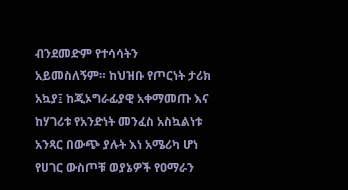ብንደመድም የተሳሳትን አይመስለኝም። ከህዝቡ የጦርነት ታሪክ አኳያ፤ ከጂኦግራፊያዊ አቀማመጡ እና ከሃገሪቱ የአንድነት መንፈስ አስኳልነቱ አንጻር በውጭ ያሉት እነ አሜሪካ ሆነ የሀገር ውስጦቹ ወያኔዎች የዐማራን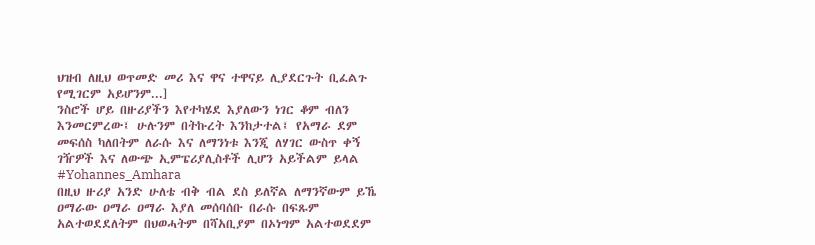ህዝብ ለዚህ ወጥመድ መሪ እና ዋና ተዋናይ ሊያደርጉት ቢፈልጉ የሚገርም አይሆንም...]
ንስሮች ሆይ በዙሪያችን እየተካሄደ እያለውን ነገር ቆም ብለን እንመርምረው፤ ሁሉንም በትኩረት እንከታተል፤ የአማራ ደም መፍሰስ ካለበትም ለራሱ እና ለማንነቱ እንጂ ለሃገር ውስጥ ቀኝ ገዥዎች እና ለውጭ ኢምፔሪያሊስቶች ሊሆን አይችልም ይላል #Yohannes_Amhara
በዚህ ዙሪያ አንድ ሁለቴ ብቅ ብል ደስ ይለኛል ለማንኛውም ይኼ ዐማራው ዐማራ ዐማራ እያለ መሰባሰቡ በራሱ በፍጹም አልተወደደለትም በህወሓትም በሻአቢያም በኦነግም አልተወደደም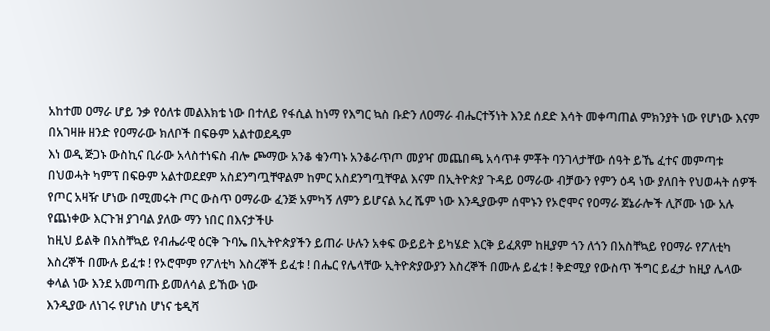አከተመ ዐማራ ሆይ ንቃ የዕለቱ መልእክቴ ነው በተለይ የፋሲል ከነማ የእግር ኳስ ቡድን ለዐማራ ብሔርተኝነት እንደ ሰደድ እሳት መቀጣጠል ምክንያት ነው የሆነው እናም በአገዛዙ ዘንድ የዐማራው ክለቦች በፍፁም አልተወደዱም
እነ ወዲ ጅጋኑ ውስኪና ቢራው አላስተነፍስ ብሎ ጮማው አንቆ ቁንጣኑ አንቆራጥጦ መያዣ መጨበጫ አሳጥቶ ምቾት ባንገላታቸው ሰዓት ይኼ ፈተና መምጣቱ በህወሓት ካምፕ በፍፁም አልተወደደም አስደንግጧቸዋልም ከምር አስደንግጧቸዋል እናም በኢትዮጵያ ጉዳይ ዐማራው ብቻውን የምን ዕዳ ነው ያለበት የህወሓት ሰዎች የጦር አዛዥ ሆነው በሚመሩት ጦር ውስጥ ዐማራው ፈንጅ አምካኝ ለምን ይሆናል አረ ሼም ነው እንዲያውም ሰሞኑን የኦሮሞና የዐማራ ጀኔራሎች ሊሾሙ ነው አሉ የጨነቀው እርጉዝ ያገባል ያለው ማን ነበር በእናታችሁ
ከዚህ ይልቅ በአስቸኳይ የብሔራዊ ዕርቅ ጉባኤ በኢትዮጵያችን ይጠራ ሁሉን አቀፍ ውይይት ይካሄድ እርቅ ይፈጸም ከዚያም ጎን ለጎን በአስቸኳይ የዐማራ የፖለቲካ እስረኞች በሙሉ ይፈቱ ! የኦሮሞም የፖለቲካ እስረኞች ይፈቱ ! በሔር የሌላቸው ኢትዮጵያውያን እስረኞች በሙሉ ይፈቱ ! ቅድሚያ የውስጥ ችግር ይፈታ ከዚያ ሌላው ቀላል ነው እንደ አመጣጡ ይመለሳል ይኸው ነው
እንዲያው ለነገሩ የሆነስ ሆነና ቴዲሻ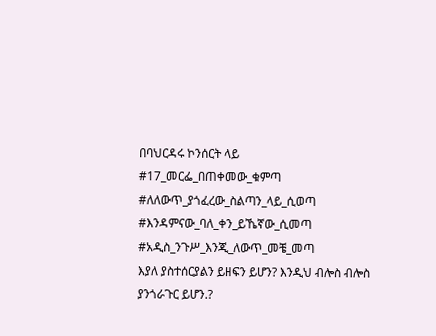በባህርዳሩ ኮንሰርት ላይ #17_መርፌ_በጠቀመው_ቁምጣ
#ለለውጥ_ያጎፈረው_ስልጣን_ላይ_ሲወጣ
#እንዳምናው_ባለ_ቀን_ይኼኛው_ሲመጣ
#አዲስ_ንጉሥ_እንጂ_ለውጥ_መቼ_መጣ
እያለ ያስተሰርያልን ይዘፍን ይሆን? እንዲህ ብሎስ ብሎስ ያንጎራጉር ይሆን.?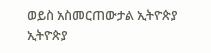ወይስ አስመርጠውታል ኢትዮጵያ ኢትዮጵያ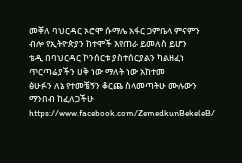መቐለ ባህርዳር ኦሮሞ ሱማሌ አፋር ጋምቤላ ምናምን ብሎ የኢትዮጵያን ከተሞች እየጠራ ይመለስ ይሆን
ቴዲ በባህርዳር ኮንሰርቱ ያስተሰርያልን ካልዘፈነ ጥርጣሬያችን ሀቅ ነው ማለት ነው አከተመ
ፅሁፉን ለኔ የተመቼኝን ቆርጨ ስላመጣትሁ ሙሉውን ማንበብ ከፈለጋችሁ
https://www.facebook.com/ZemedkunBekeleB/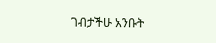ገብታችሁ አንቡት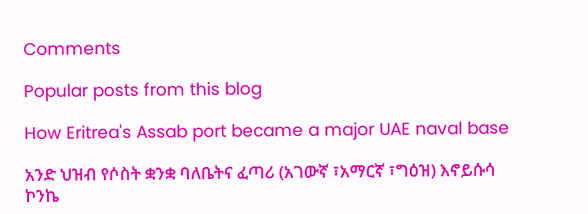Comments

Popular posts from this blog

How Eritrea's Assab port became a major UAE naval base

አንድ ህዝብ የሶስት ቋንቋ ባለቤትና ፈጣሪ (አገውኛ ፣አማርኛ ፣ግዕዝ) እኖይሱሳ ኮንኬ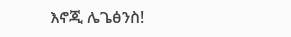እኖጂ ሌጌፅንስ!